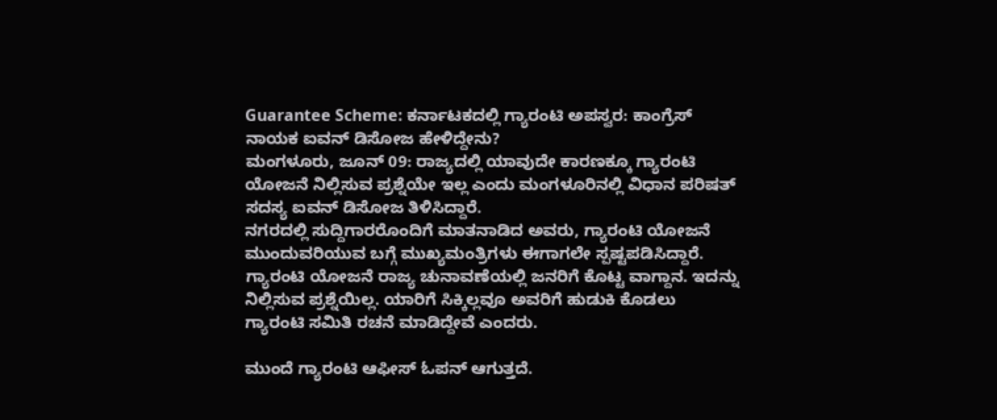Guarantee Scheme: ಕರ್ನಾಟಕದಲ್ಲಿ ಗ್ಯಾರಂಟಿ ಅಪಸ್ವರ: ಕಾಂಗ್ರೆಸ್ ನಾಯಕ ಐವನ್ ಡಿಸೋಜ ಹೇಳಿದ್ದೇನು?
ಮಂಗಳೂರು, ಜೂನ್ 09: ರಾಜ್ಯದಲ್ಲಿ ಯಾವುದೇ ಕಾರಣಕ್ಕೂ ಗ್ಯಾರಂಟಿ ಯೋಜನೆ ನಿಲ್ಲಿಸುವ ಪ್ರಶ್ನೆಯೇ ಇಲ್ಲ ಎಂದು ಮಂಗಳೂರಿನಲ್ಲಿ ವಿಧಾನ ಪರಿಷತ್ ಸದಸ್ಯ ಐವನ್ ಡಿಸೋಜ ತಿಳಿಸಿದ್ದಾರೆ.
ನಗರದಲ್ಲಿ ಸುದ್ದಿಗಾರರೊಂದಿಗೆ ಮಾತನಾಡಿದ ಅವರು, ಗ್ಯಾರಂಟಿ ಯೋಜನೆ ಮುಂದುವರಿಯುವ ಬಗ್ಗೆ ಮುಖ್ಯಮಂತ್ರಿಗಳು ಈಗಾಗಲೇ ಸ್ಪಷ್ಟಪಡಿಸಿದ್ದಾರೆ. ಗ್ಯಾರಂಟಿ ಯೋಜನೆ ರಾಜ್ಯ ಚುನಾವಣೆಯಲ್ಲಿ ಜನರಿಗೆ ಕೊಟ್ಟ ವಾಗ್ದಾನ. ಇದನ್ನು ನಿಲ್ಲಿಸುವ ಪ್ರಶ್ನೆಯಿಲ್ಲ. ಯಾರಿಗೆ ಸಿಕ್ಕಿಲ್ಲವೂ ಅವರಿಗೆ ಹುಡುಕಿ ಕೊಡಲು ಗ್ಯಾರಂಟಿ ಸಮಿತಿ ರಚನೆ ಮಾಡಿದ್ದೇವೆ ಎಂದರು.

ಮುಂದೆ ಗ್ಯಾರಂಟಿ ಆಫೀಸ್ ಓಪನ್ ಆಗುತ್ತದೆ.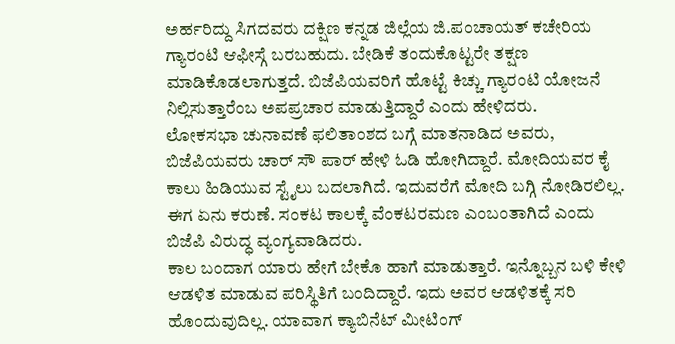ಅರ್ಹರಿದ್ದು ಸಿಗದವರು ದಕ್ಷಿಣ ಕನ್ನಡ ಜಿಲ್ಲೆಯ ಜಿ.ಪಂಚಾಯತ್ ಕಚೇರಿಯ ಗ್ಯಾರಂಟಿ ಆಫೀಸ್ಗೆ ಬರಬಹುದು. ಬೇಡಿಕೆ ತಂದುಕೊಟ್ಟರೇ ತಕ್ಷಣ ಮಾಡಿಕೊಡಲಾಗುತ್ತದೆ. ಬಿಜೆಪಿಯವರಿಗೆ ಹೊಟ್ಟೆ ಕಿಚ್ಚು ಗ್ಯಾರಂಟಿ ಯೋಜನೆ ನಿಲ್ಲಿಸುತ್ತಾರೆಂಬ ಅಪಪ್ರಚಾರ ಮಾಡುತ್ತಿದ್ದಾರೆ ಎಂದು ಹೇಳಿದರು.
ಲೋಕಸಭಾ ಚುನಾವಣೆ ಫಲಿತಾಂಶದ ಬಗ್ಗೆ ಮಾತನಾಡಿದ ಅವರು, ಬಿಜೆಪಿಯವರು ಚಾರ್ ಸೌ ಪಾರ್ ಹೇಳಿ ಓಡಿ ಹೋಗಿದ್ದಾರೆ. ಮೋದಿಯವರ ಕೈ ಕಾಲು ಹಿಡಿಯುವ ಸ್ಟೈಲು ಬದಲಾಗಿದೆ. ಇದುವರೆಗೆ ಮೋದಿ ಬಗ್ಗಿ ನೋಡಿರಲಿಲ್ಲ. ಈಗ ಏನು ಕರುಣೆ. ಸಂಕಟ ಕಾಲಕ್ಕೆ ವೆಂಕಟರಮಣ ಎಂಬಂತಾಗಿದೆ ಎಂದು ಬಿಜೆಪಿ ವಿರುದ್ಧ ವ್ಯಂಗ್ಯವಾಡಿದರು.
ಕಾಲ ಬಂದಾಗ ಯಾರು ಹೇಗೆ ಬೇಕೊ ಹಾಗೆ ಮಾಡುತ್ತಾರೆ. ಇನ್ನೊಬ್ಬನ ಬಳಿ ಕೇಳಿ ಆಡಳಿತ ಮಾಡುವ ಪರಿಸ್ಥಿತಿಗೆ ಬಂದಿದ್ದಾರೆ. ಇದು ಅವರ ಆಡಳಿತಕ್ಕೆ ಸರಿ ಹೊಂದುವುದಿಲ್ಲ. ಯಾವಾಗ ಕ್ಯಾಬಿನೆಟ್ ಮೀಟಿಂಗ್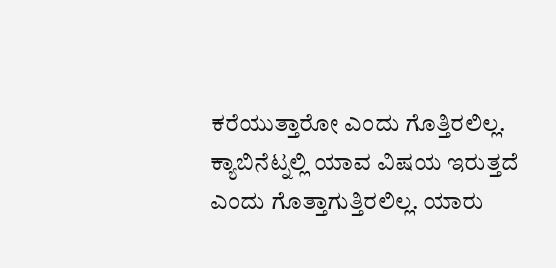ಕರೆಯುತ್ತಾರೋ ಎಂದು ಗೊತ್ತಿರಲಿಲ್ಲ.
ಕ್ಯಾಬಿನೆಟ್ನಲ್ಲಿ ಯಾವ ವಿಷಯ ಇರುತ್ತದೆ ಎಂದು ಗೊತ್ತಾಗುತ್ತಿರಲಿಲ್ಲ. ಯಾರು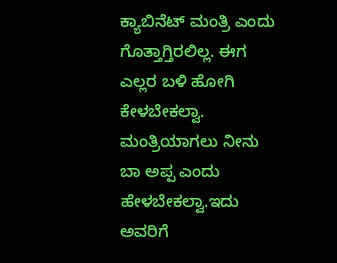ಕ್ಯಾಬಿನೆಟ್ ಮಂತ್ರಿ ಎಂದು ಗೊತ್ತಾಗ್ತಿರಲಿಲ್ಲ. ಈಗ ಎಲ್ಲರ ಬಳಿ ಹೋಗಿ ಕೇಳಬೇಕಲ್ವಾ. ಮಂತ್ರಿಯಾಗಲು ನೀನು ಬಾ ಅಪ್ಪ ಎಂದು ಹೇಳಬೇಕಲ್ವಾ.ಇದು ಅವರಿಗೆ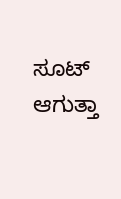ಸೂಟ್ ಆಗುತ್ತಾ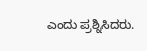ಎಂದು ಪ್ರಶ್ನಿಸಿದರು.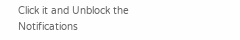Click it and Unblock the Notifications